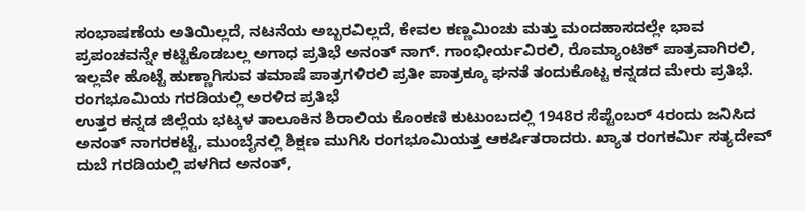ಸಂಭಾಷಣೆಯ ಅತಿಯಿಲ್ಲದೆ, ನಟನೆಯ ಅಬ್ಬರವಿಲ್ಲದೆ, ಕೇವಲ ಕಣ್ಣಮಿಂಚು ಮತ್ತು ಮಂದಹಾಸದಲ್ಲೇ ಭಾವ ಪ್ರಪಂಚವನ್ನೇ ಕಟ್ಟಿಕೊಡಬಲ್ಲ ಅಗಾಧ ಪ್ರತಿಭೆ ಅನಂತ್ ನಾಗ್. ಗಾಂಭೀರ್ಯವಿರಲಿ, ರೊಮ್ಯಾಂಟಿಕ್ ಪಾತ್ರವಾಗಿರಲಿ, ಇಲ್ಲವೇ ಹೊಟ್ಟೆ ಹುಣ್ಣಾಗಿಸುವ ತಮಾಷೆ ಪಾತ್ರಗಳಿರಲಿ ಪ್ರತೀ ಪಾತ್ರಕ್ಕೂ ಘನತೆ ತಂದುಕೊಟ್ಟ ಕನ್ನಡದ ಮೇರು ಪ್ರತಿಭೆ.
ರಂಗಭೂಮಿಯ ಗರಡಿಯಲ್ಲಿ ಅರಳಿದ ಪ್ರತಿಭೆ
ಉತ್ತರ ಕನ್ನಡ ಜಿಲ್ಲೆಯ ಭಟ್ಕಳ ತಾಲೂಕಿನ ಶಿರಾಲಿಯ ಕೊಂಕಣಿ ಕುಟುಂಬದಲ್ಲಿ 1948ರ ಸೆಪ್ಟೆಂಬರ್ 4ರಂದು ಜನಿಸಿದ ಅನಂತ್ ನಾಗರಕಟ್ಟೆ, ಮುಂಬೈನಲ್ಲಿ ಶಿಕ್ಷಣ ಮುಗಿಸಿ ರಂಗಭೂಮಿಯತ್ತ ಆಕರ್ಷಿತರಾದರು. ಖ್ಯಾತ ರಂಗಕರ್ಮಿ ಸತ್ಯದೇವ್ ದುಬೆ ಗರಡಿಯಲ್ಲಿ ಪಳಗಿದ ಅನಂತ್,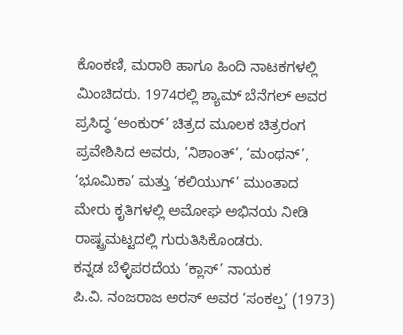ಕೊಂಕಣಿ, ಮರಾಠಿ ಹಾಗೂ ಹಿಂದಿ ನಾಟಕಗಳಲ್ಲಿ ಮಿಂಚಿದರು. 1974ರಲ್ಲಿ ಶ್ಯಾಮ್ ಬೆನೆಗಲ್ ಅವರ ಪ್ರಸಿದ್ಧ ‘ಅಂಕುರ್’ ಚಿತ್ರದ ಮೂಲಕ ಚಿತ್ರರಂಗ ಪ್ರವೇಶಿಸಿದ ಅವರು, ‘ನಿಶಾಂತ್’, ‘ಮಂಥನ್’, ‘ಭೂಮಿಕಾ’ ಮತ್ತು ‘ಕಲಿಯುಗ್’ ಮುಂತಾದ ಮೇರು ಕೃತಿಗಳಲ್ಲಿ ಅಮೋಘ ಅಭಿನಯ ನೀಡಿ ರಾಷ್ಟ್ರಮಟ್ಟದಲ್ಲಿ ಗುರುತಿಸಿಕೊಂಡರು.
ಕನ್ನಡ ಬೆಳ್ಳಿಪರದೆಯ ‘ಕ್ಲಾಸ್’ ನಾಯಕ
ಪಿ.ವಿ. ನಂಜರಾಜ ಅರಸ್ ಅವರ ‘ಸಂಕಲ್ಪ’ (1973)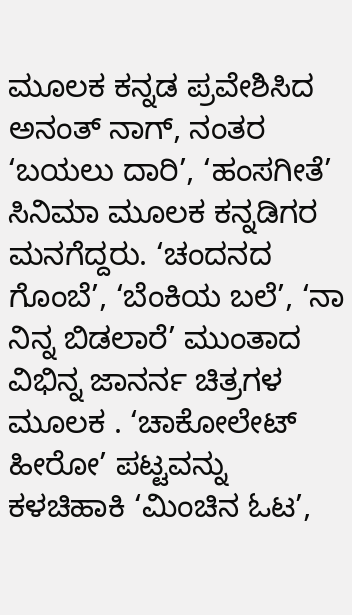ಮೂಲಕ ಕನ್ನಡ ಪ್ರವೇಶಿಸಿದ ಅನಂತ್ ನಾಗ್, ನಂತರ ‘ಬಯಲು ದಾರಿ’, ‘ಹಂಸಗೀತೆ’ ಸಿನಿಮಾ ಮೂಲಕ ಕನ್ನಡಿಗರ ಮನಗೆದ್ದರು. ‘ಚಂದನದ ಗೊಂಬೆ’, ‘ಬೆಂಕಿಯ ಬಲೆ’, ‘ನಾ ನಿನ್ನ ಬಿಡಲಾರೆ’ ಮುಂತಾದ ವಿಭಿನ್ನ ಜಾನರ್ನ ಚಿತ್ರಗಳ ಮೂಲಕ . ‘ಚಾಕೋಲೇಟ್ ಹೀರೋ’ ಪಟ್ಟವನ್ನು ಕಳಚಿಹಾಕಿ ‘ಮಿಂಚಿನ ಓಟ’,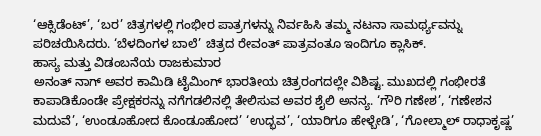‘ಆಕ್ಸಿಡೆಂಟ್’, ‘ಬರ’ ಚಿತ್ರಗಳಲ್ಲಿ ಗಂಭೀರ ಪಾತ್ರಗಳನ್ನು ನಿರ್ವಹಿಸಿ ತಮ್ಮ ನಟನಾ ಸಾಮರ್ಥ್ಯವನ್ನು ಪರಿಚಯಿಸಿದರು. ‘ಬೆಳದಿಂಗಳ ಬಾಲೆ’ ಚಿತ್ರದ ರೇವಂತ್ ಪಾತ್ರವಂತೂ ಇಂದಿಗೂ ಕ್ಲಾಸಿಕ್.
ಹಾಸ್ಯ ಮತ್ತು ವಿಡಂಬನೆಯ ರಾಜಕುಮಾರ
ಅನಂತ್ ನಾಗ್ ಅವರ ಕಾಮಿಡಿ ಟೈಮಿಂಗ್ ಭಾರತೀಯ ಚಿತ್ರರಂಗದಲ್ಲೇ ವಿಶಿಷ್ಟ. ಮುಖದಲ್ಲಿ ಗಂಭೀರತೆ ಕಾಪಾಡಿಕೊಂಡೇ ಪ್ರೇಕ್ಷಕರನ್ನು ನಗೆಗಡಲಿನಲ್ಲಿ ತೇಲಿಸುವ ಅವರ ಶೈಲಿ ಅನನ್ಯ. ‘ಗೌರಿ ಗಣೇಶ’, ‘ಗಣೇಶನ ಮದುವೆ’, ‘ಉಂಡೂಹೋದ ಕೊಂಡೂಹೋದ’ ‘ಉದ್ಭವ’, ‘ಯಾರಿಗೂ ಹೇಳ್ಬೇಡಿ’, ‘ಗೋಲ್ಮಾಲ್ ರಾಧಾಕೃಷ್ಣ’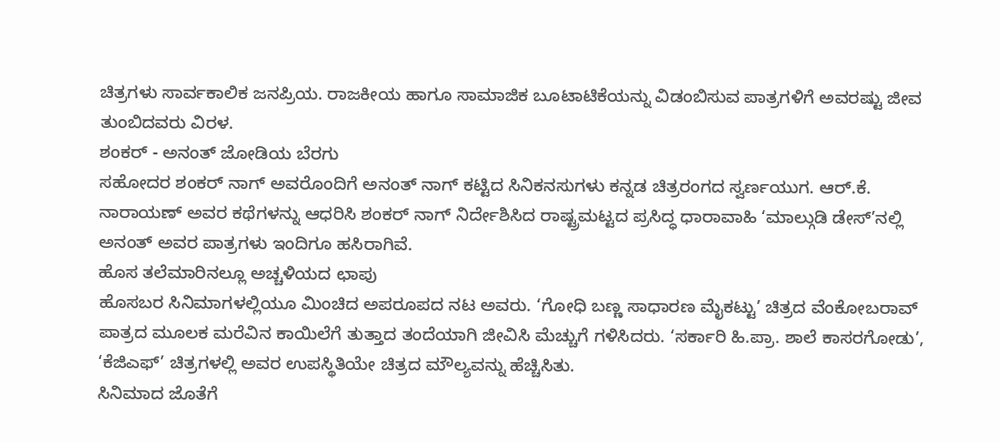ಚಿತ್ರಗಳು ಸಾರ್ವಕಾಲಿಕ ಜನಪ್ರಿಯ. ರಾಜಕೀಯ ಹಾಗೂ ಸಾಮಾಜಿಕ ಬೂಟಾಟಿಕೆಯನ್ನು ವಿಡಂಬಿಸುವ ಪಾತ್ರಗಳಿಗೆ ಅವರಷ್ಟು ಜೀವ ತುಂಬಿದವರು ವಿರಳ.
ಶಂಕರ್ - ಅನಂತ್ ಜೋಡಿಯ ಬೆರಗು
ಸಹೋದರ ಶಂಕರ್ ನಾಗ್ ಅವರೊಂದಿಗೆ ಅನಂತ್ ನಾಗ್ ಕಟ್ಟಿದ ಸಿನಿಕನಸುಗಳು ಕನ್ನಡ ಚಿತ್ರರಂಗದ ಸ್ವರ್ಣಯುಗ. ಆರ್.ಕೆ. ನಾರಾಯಣ್ ಅವರ ಕಥೆಗಳನ್ನು ಆಧರಿಸಿ ಶಂಕರ್ ನಾಗ್ ನಿರ್ದೇಶಿಸಿದ ರಾಷ್ಟ್ರಮಟ್ಟದ ಪ್ರಸಿದ್ಧ ಧಾರಾವಾಹಿ ‘ಮಾಲ್ಗುಡಿ ಡೇಸ್’ನಲ್ಲಿ ಅನಂತ್ ಅವರ ಪಾತ್ರಗಳು ಇಂದಿಗೂ ಹಸಿರಾಗಿವೆ.
ಹೊಸ ತಲೆಮಾರಿನಲ್ಲೂ ಅಚ್ಚಳಿಯದ ಛಾಪು
ಹೊಸಬರ ಸಿನಿಮಾಗಳಲ್ಲಿಯೂ ಮಿಂಚಿದ ಅಪರೂಪದ ನಟ ಅವರು. ‘ಗೋಧಿ ಬಣ್ಣ ಸಾಧಾರಣ ಮೈಕಟ್ಟು’ ಚಿತ್ರದ ವೆಂಕೋಬರಾವ್ ಪಾತ್ರದ ಮೂಲಕ ಮರೆವಿನ ಕಾಯಿಲೆಗೆ ತುತ್ತಾದ ತಂದೆಯಾಗಿ ಜೀವಿಸಿ ಮೆಚ್ಚುಗೆ ಗಳಿಸಿದರು. ‘ಸರ್ಕಾರಿ ಹಿ.ಪ್ರಾ. ಶಾಲೆ ಕಾಸರಗೋಡು’, ‘ಕೆಜಿಎಫ್’ ಚಿತ್ರಗಳಲ್ಲಿ ಅವರ ಉಪಸ್ಥಿತಿಯೇ ಚಿತ್ರದ ಮೌಲ್ಯವನ್ನು ಹೆಚ್ಚಿಸಿತು.
ಸಿನಿಮಾದ ಜೊತೆಗೆ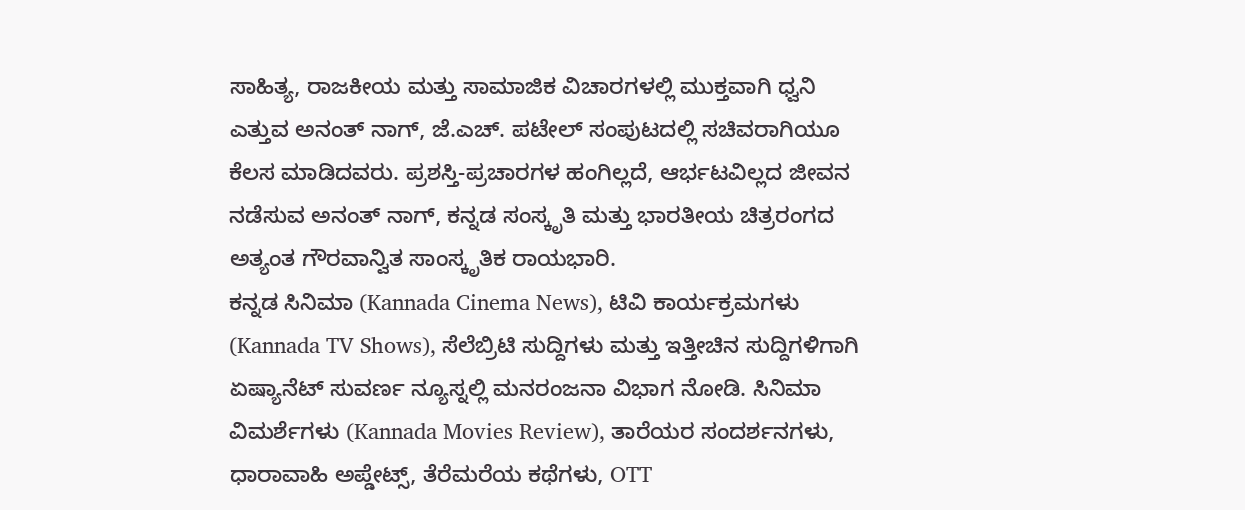ಸಾಹಿತ್ಯ, ರಾಜಕೀಯ ಮತ್ತು ಸಾಮಾಜಿಕ ವಿಚಾರಗಳಲ್ಲಿ ಮುಕ್ತವಾಗಿ ಧ್ವನಿ ಎತ್ತುವ ಅನಂತ್ ನಾಗ್, ಜೆ.ಎಚ್. ಪಟೇಲ್ ಸಂಪುಟದಲ್ಲಿ ಸಚಿವರಾಗಿಯೂ ಕೆಲಸ ಮಾಡಿದವರು. ಪ್ರಶಸ್ತಿ-ಪ್ರಚಾರಗಳ ಹಂಗಿಲ್ಲದೆ, ಆರ್ಭಟವಿಲ್ಲದ ಜೀವನ ನಡೆಸುವ ಅನಂತ್ ನಾಗ್, ಕನ್ನಡ ಸಂಸ್ಕೃತಿ ಮತ್ತು ಭಾರತೀಯ ಚಿತ್ರರಂಗದ ಅತ್ಯಂತ ಗೌರವಾನ್ವಿತ ಸಾಂಸ್ಕೃತಿಕ ರಾಯಭಾರಿ.
ಕನ್ನಡ ಸಿನಿಮಾ (Kannada Cinema News), ಟಿವಿ ಕಾರ್ಯಕ್ರಮಗಳು (Kannada TV Shows), ಸೆಲೆಬ್ರಿಟಿ ಸುದ್ದಿಗಳು ಮತ್ತು ಇತ್ತೀಚಿನ ಸುದ್ದಿಗಳಿಗಾಗಿ ಏಷ್ಯಾನೆಟ್ ಸುವರ್ಣ ನ್ಯೂಸ್ನಲ್ಲಿ ಮನರಂಜನಾ ವಿಭಾಗ ನೋಡಿ. ಸಿನಿಮಾ ವಿಮರ್ಶೆಗಳು (Kannada Movies Review), ತಾರೆಯರ ಸಂದರ್ಶನಗಳು, ಧಾರಾವಾಹಿ ಅಪ್ಡೇಟ್ಸ್, ತೆರೆಮರೆಯ ಕಥೆಗಳು, OTT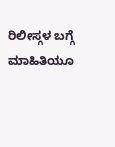ರಿಲೀಸ್ಗಳ ಬಗ್ಗೆ ಮಾಹಿತಿಯೂ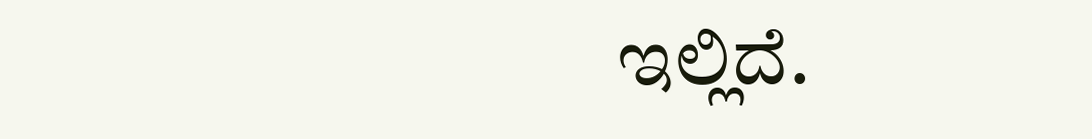ಇಲ್ಲಿದೆ.